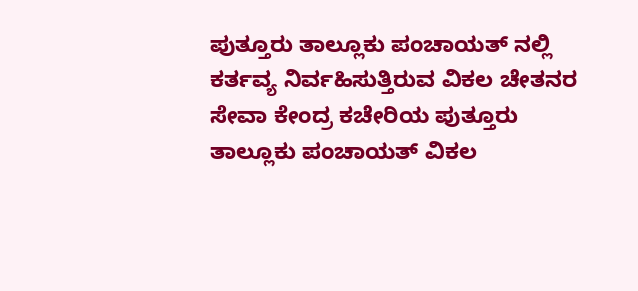ಪುತ್ತೂರು ತಾಲ್ಲೂಕು ಪಂಚಾಯತ್ ನಲ್ಲಿ ಕರ್ತವ್ಯ ನಿರ್ವಹಿಸುತ್ತಿರುವ ವಿಕಲ ಚೇತನರ ಸೇವಾ ಕೇಂದ್ರ ಕಚೇರಿಯ ಪುತ್ತೂರು ತಾಲ್ಲೂಕು ಪಂಚಾಯತ್ ವಿಕಲ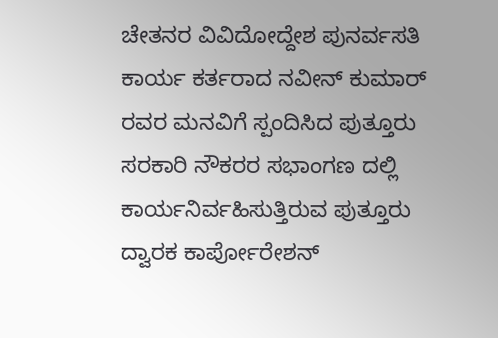ಚೇತನರ ವಿವಿದೋದ್ದೇಶ ಪುನರ್ವಸತಿ ಕಾರ್ಯ ಕರ್ತರಾದ ನವೀನ್ ಕುಮಾರ್ ರವರ ಮನವಿಗೆ ಸ್ಪಂದಿಸಿದ ಪುತ್ತೂರು ಸರಕಾರಿ ನೌಕರರ ಸಭಾಂಗಣ ದಲ್ಲಿ ಕಾರ್ಯನಿರ್ವಹಿಸುತ್ತಿರುವ ಪುತ್ತೂರು ದ್ವಾರಕ ಕಾರ್ಪೋರೇಶನ್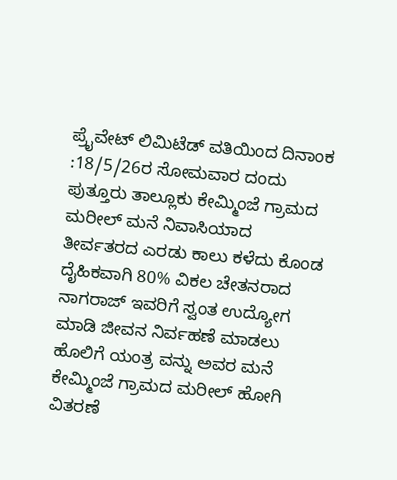ಪ್ರೈವೇಟ್ ಲಿಮಿಟೆಡ್ ವತಿಯಿಂದ ದಿನಾಂಕ :18/5/26ರ ಸೋಮವಾರ ದಂದು ಪುತ್ತೂರು ತಾಲ್ಲೂಕು ಕೇಮ್ಮಿಂಜೆ ಗ್ರಾಮದ ಮರೀಲ್ ಮನೆ ನಿವಾಸಿಯಾದ ತೀರ್ವತರದ ಎರಡು ಕಾಲು ಕಳೆದು ಕೊಂಡ ದೈಹಿಕವಾಗಿ 80% ವಿಕಲ ಚೇತನರಾದ ನಾಗರಾಜ್ ಇವರಿಗೆ ಸ್ವಂತ ಉದ್ಯೋಗ ಮಾಡಿ ಜೀವನ ನಿರ್ವಹಣೆ ಮಾಡಲು ಹೊಲಿಗೆ ಯಂತ್ರ ವನ್ನು ಅವರ ಮನೆ ಕೇಮ್ಮಿಂಜೆ ಗ್ರಾಮದ ಮರೀಲ್ ಹೋಗಿ ವಿತರಣೆ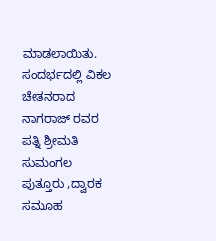ಮಾಡಲಾಯಿತು.
ಸಂದರ್ಭದಲ್ಲಿ ವಿಕಲ ಚೇತನರಾದ ನಾಗರಾಜ್ ರವರ ಪತ್ನಿ ಶ್ರೀಮತಿ ಸುಮಂಗಲ ಪುತ್ತೂರು ,ದ್ವಾರಕ ಸಮೂಹ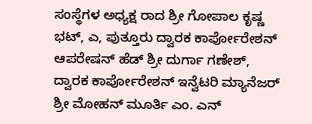ಸಂಸ್ಥೆಗಳ ಅಧ್ಯಕ್ಷ ರಾದ ಶ್ರೀ ಗೋಪಾಲ ಕೃಷ್ಣ ಭಟ್, ಎ, ಪುತ್ತೂರು ದ್ವಾರಕ ಕಾರ್ಪೋರೇಶನ್ ಆಪರೇಷನ್ ಹೆಡ್ ಶ್ರೀ ದುರ್ಗಾ ಗಣೇಶ್, ದ್ವಾರಕ ಕಾರ್ಪೋರೇಶನ್ ಇನ್ವೆಟರಿ ಮ್ಯಾನೆಜರ್ ಶ್ರೀ ಮೋಹನ್ ಮೂರ್ತಿ ಎಂ. ಎನ್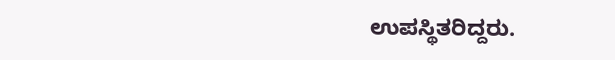ಉಪಸ್ಥಿತರಿದ್ದರು.